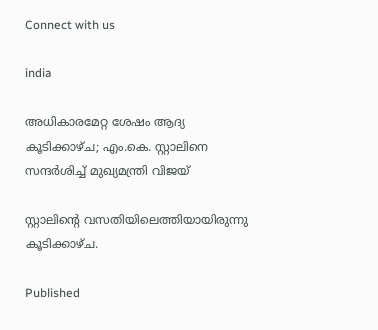Connect with us

india

അധികാരമേറ്റ ശേഷം ആദ്യ കൂടിക്കാഴ്ച; എം.കെ. സ്റ്റാലിനെ സന്ദര്‍ശിച്ച് മുഖ്യമന്ത്രി വിജയ്

സ്റ്റാലിന്റെ വസതിയിലെത്തിയായിരുന്നു കൂടിക്കാഴ്ച.

Published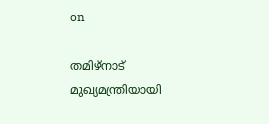on

തമിഴ്നാട് മുഖ്യമന്ത്രിയായി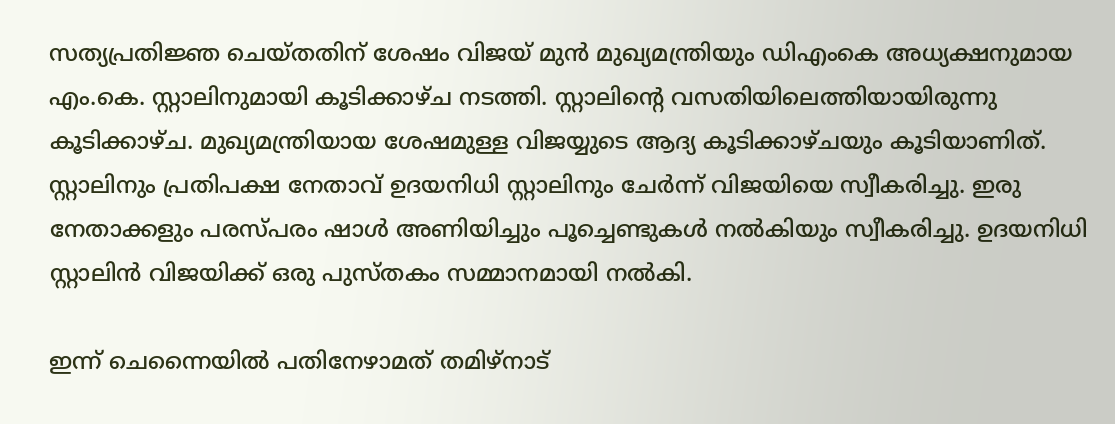സത്യപ്രതിജ്ഞ ചെയ്തതിന് ശേഷം വിജയ് മുന്‍ മുഖ്യമന്ത്രിയും ഡിഎംകെ അധ്യക്ഷനുമായ എം.കെ. സ്റ്റാലിനുമായി കൂടിക്കാഴ്ച നടത്തി. സ്റ്റാലിന്റെ വസതിയിലെത്തിയായിരുന്നു കൂടിക്കാഴ്ച. മുഖ്യമന്ത്രിയായ ശേഷമുള്ള വിജയ്യുടെ ആദ്യ കൂടിക്കാഴ്ചയും കൂടിയാണിത്. സ്റ്റാലിനും പ്രതിപക്ഷ നേതാവ് ഉദയനിധി സ്റ്റാലിനും ചേര്‍ന്ന് വിജയിയെ സ്വീകരിച്ചു. ഇരു നേതാക്കളും പരസ്പരം ഷാള്‍ അണിയിച്ചും പൂച്ചെണ്ടുകള്‍ നല്‍കിയും സ്വീകരിച്ചു. ഉദയനിധി സ്റ്റാലിന്‍ വിജയിക്ക് ഒരു പുസ്തകം സമ്മാനമായി നല്‍കി.

ഇന്ന് ചെന്നൈയില്‍ പതിനേഴാമത് തമിഴ്നാട്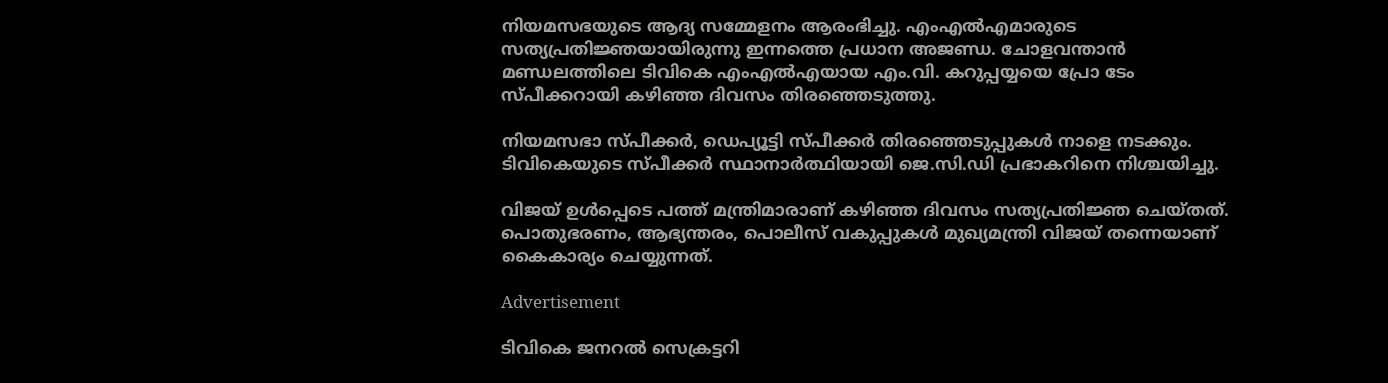നിയമസഭയുടെ ആദ്യ സമ്മേളനം ആരംഭിച്ചു. എംഎല്‍എമാരുടെ സത്യപ്രതിജ്ഞയായിരുന്നു ഇന്നത്തെ പ്രധാന അജണ്ഡ. ചോളവന്താന്‍ മണ്ഡലത്തിലെ ടിവികെ എംഎല്‍എയായ എം.വി. കറുപ്പയ്യയെ പ്രോ ടേം സ്പീക്കറായി കഴിഞ്ഞ ദിവസം തിരഞ്ഞെടുത്തു.

നിയമസഭാ സ്പീക്കര്‍, ഡെപ്യൂട്ടി സ്പീക്കര്‍ തിരഞ്ഞെടുപ്പുകള്‍ നാളെ നടക്കും. ടിവികെയുടെ സ്പീക്കര്‍ സ്ഥാനാര്‍ത്ഥിയായി ജെ.സി.ഡി പ്രഭാകറിനെ നിശ്ചയിച്ചു.

വിജയ് ഉള്‍പ്പെടെ പത്ത് മന്ത്രിമാരാണ് കഴിഞ്ഞ ദിവസം സത്യപ്രതിജ്ഞ ചെയ്തത്. പൊതുഭരണം, ആഭ്യന്തരം, പൊലീസ് വകുപ്പുകള്‍ മുഖ്യമന്ത്രി വിജയ് തന്നെയാണ് കൈകാര്യം ചെയ്യുന്നത്.

Advertisement

ടിവികെ ജനറല്‍ സെക്രട്ടറി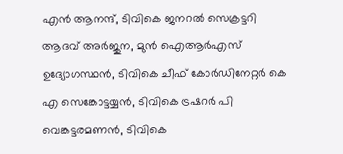എന്‍ ആനന്ദ്, ടിവികെ ജനറല്‍ സെക്രട്ടറി ആദവ് അര്‍ജുന, മുന്‍ ഐആര്‍എസ് ഉദ്യോഗസ്ഥന്‍, ടിവികെ ചീഫ് കോര്‍ഡിനേറ്റര്‍ കെ എ സെങ്കോട്ടയ്യന്‍, ടിവികെ ട്രഷറര്‍ പി വെങ്കട്ടരമണന്‍, ടിവികെ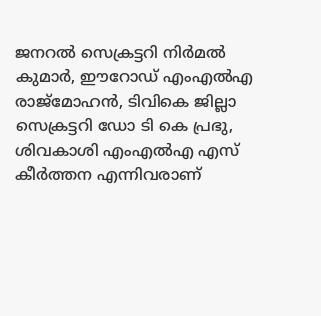ജനറല്‍ സെക്രട്ടറി നിര്‍മല്‍ കുമാര്‍, ഈറോഡ് എംഎല്‍എ രാജ്‌മോഹന്‍, ടിവികെ ജില്ലാ സെക്രട്ടറി ഡോ ടി കെ പ്രഭു, ശിവകാശി എംഎല്‍എ എസ് കീര്‍ത്തന എന്നിവരാണ്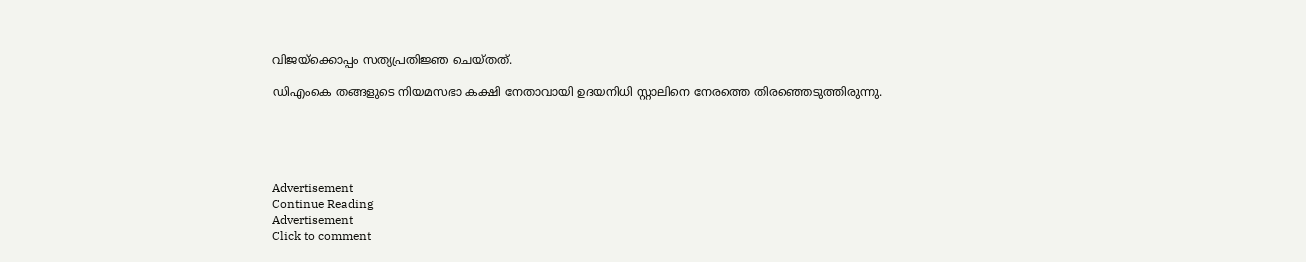വിജയ്‌ക്കൊപ്പം സത്യപ്രതിജ്ഞ ചെയ്തത്.

ഡിഎംകെ തങ്ങളുടെ നിയമസഭാ കക്ഷി നേതാവായി ഉദയനിധി സ്റ്റാലിനെ നേരത്തെ തിരഞ്ഞെടുത്തിരുന്നു.





Advertisement
Continue Reading
Advertisement
Click to comment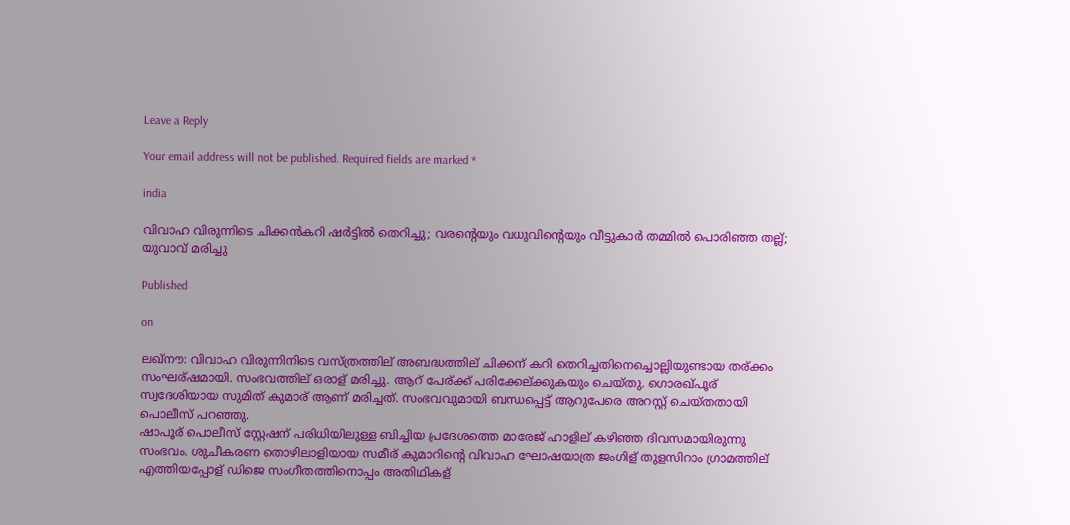Leave a Reply

Your email address will not be published. Required fields are marked *

india

വിവാഹ വിരുന്നിടെ ചിക്കന്‍കറി ഷര്‍ട്ടില്‍ തെറിച്ചു; വരന്റെയും വധുവിന്റെയും വീട്ടുകാര്‍ തമ്മില്‍ പൊരിഞ്ഞ തല്ല്; യുവാവ് മരിച്ചു

Published

on

ലഖ്‌നൗ: വിവാഹ വിരുന്നിനിടെ വസ്ത്രത്തില് അബദ്ധത്തില് ചിക്കന് കറി തെറിച്ചതിനെച്ചൊല്ലിയുണ്ടായ തര്ക്കം സംഘര്ഷമായി. സംഭവത്തില് ഒരാള് മരിച്ചു. ആറ് പേര്ക്ക് പരിക്കേല്ക്കുകയും ചെയ്തു. ഗൊരഖ്പൂര് സ്വദേശിയായ സുമിത് കുമാര് ആണ് മരിച്ചത്. സംഭവവുമായി ബന്ധപ്പെട്ട് ആറുപേരെ അറസ്റ്റ് ചെയ്തതായി പൊലീസ് പറഞ്ഞു.
ഷാപൂര് പൊലീസ് സ്റ്റേഷന് പരിധിയിലുള്ള ബിച്ചിയ പ്രദേശത്തെ മാരേജ് ഹാളില് കഴിഞ്ഞ ദിവസമായിരുന്നു സംഭവം. ശുചീകരണ തൊഴിലാളിയായ സമീര് കുമാറിന്റെ വിവാഹ ഘോഷയാത്ര ജംഗിള് തുളസിറാം ഗ്രാമത്തില് എത്തിയപ്പോള് ഡിജെ സംഗീതത്തിനൊപ്പം അതിഥികള്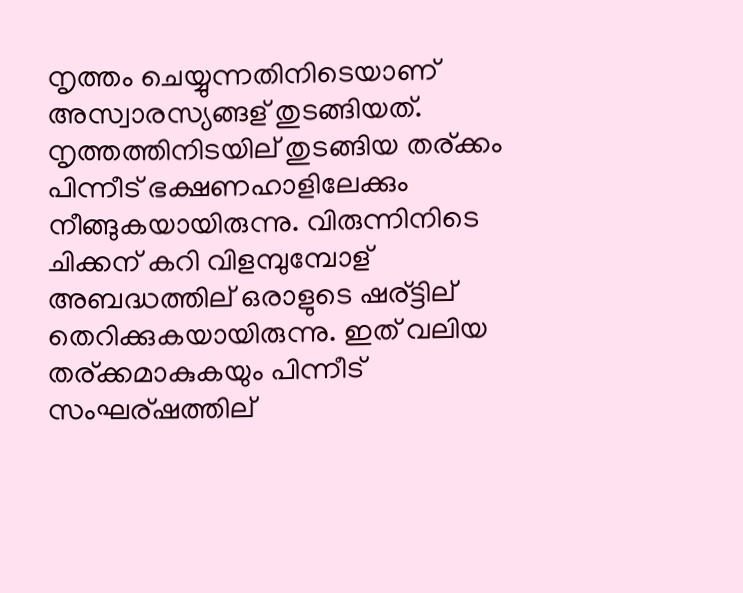നൃത്തം ചെയ്യുന്നതിനിടെയാണ് അസ്വാരസ്യങ്ങള് തുടങ്ങിയത്. നൃത്തത്തിനിടയില് തുടങ്ങിയ തര്ക്കം പിന്നീട് ഭക്ഷണഹാളിലേക്കും നീങ്ങുകയായിരുന്നു. വിരുന്നിനിടെ ചിക്കന് കറി വിളമ്പുമ്പോള് അബദ്ധത്തില് ഒരാളുടെ ഷര്ട്ടില് തെറിക്കുകയായിരുന്നു. ഇത് വലിയ തര്ക്കമാകുകയും പിന്നീട് സംഘര്ഷത്തില്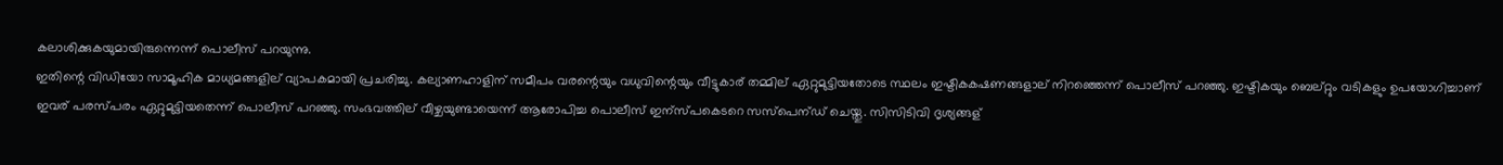കലാശിക്കുകയുമായിരുന്നെന്ന് പൊലീസ് പറയുന്നു.
ഇതിന്റെ വിഡിയോ സാമൂഹിക മാധ്യമങ്ങളില് വ്യാപകമായി പ്രചരിച്ചു. കല്യാണഹാളിന് സമീപം വരന്റെയും വധുവിന്റെയും വീട്ടുകാര് തമ്മില് ഏറ്റുമുട്ടിയതോടെ സ്ഥലം ഇഷ്ടികകഷണങ്ങളാല് നിറഞ്ഞെന്ന് പൊലീസ് പറഞ്ഞു. ഇഷ്ടികയും ബെല്റ്റും വടികളും ഉപയോഗിച്ചാണ് ഇവര് പരസ്പരം ഏറ്റുമുട്ടിയതെന്ന് പൊലീസ് പറഞ്ഞു. സംഭവത്തില് വീഴ്ചയുണ്ടായെന്ന് ആരോപിച്ച പൊലീസ് ഇന്സ്പകെടറെ സസ്‌പെന്ഡ് ചെയ്തു. സിസിടിവി ദൃശ്യങ്ങള്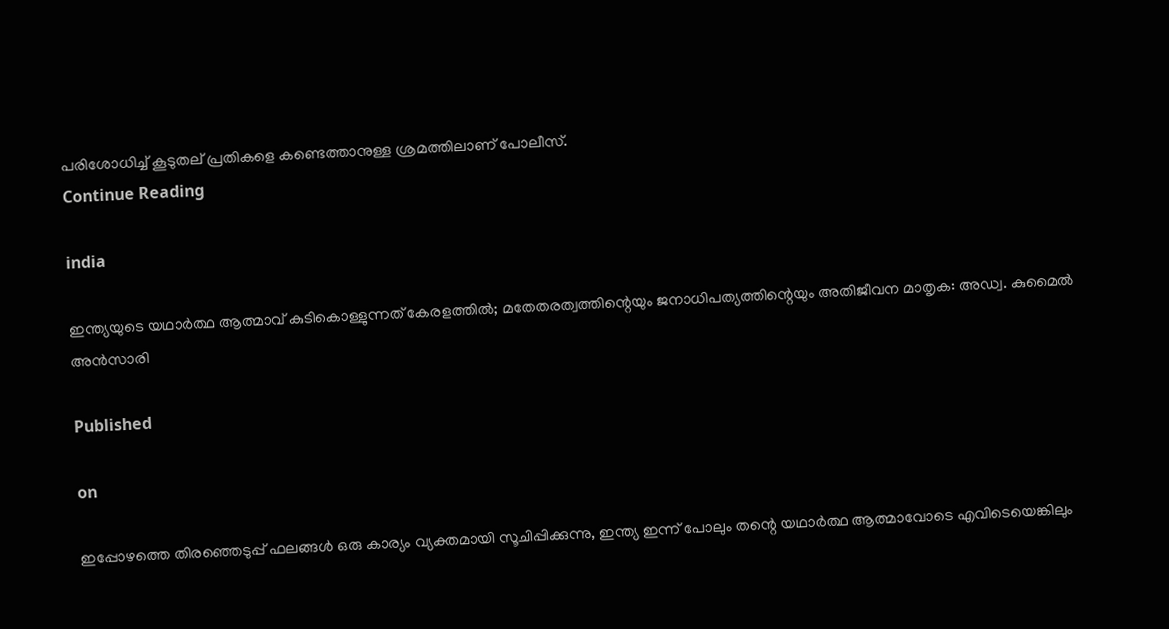പരിശോധിച്ച് കൂടുതല് പ്രതികളെ കണ്ടെത്താനുള്ള ശ്രമത്തിലാണ് പോലീസ്.
Continue Reading

india

ഇന്ത്യയുടെ യഥാര്‍ത്ഥ ആത്മാവ് കുടികൊള്ളുന്നത് കേരളത്തില്‍; മതേതരത്വത്തിന്റെയും ജനാധിപത്യത്തിന്റെയും അതിജീവന മാതൃക: അഡ്വ. കുമൈല്‍ അന്‍സാരി

Published

on

ഇപ്പോഴത്തെ തിരഞ്ഞെടുപ്പ് ഫലങ്ങള്‍ ഒരു കാര്യം വ്യക്തമായി സൂചിപ്പിക്കുന്നു, ഇന്ത്യ ഇന്ന് പോലും തന്റെ യഥാര്‍ത്ഥ ആത്മാവോടെ എവിടെയെങ്കിലും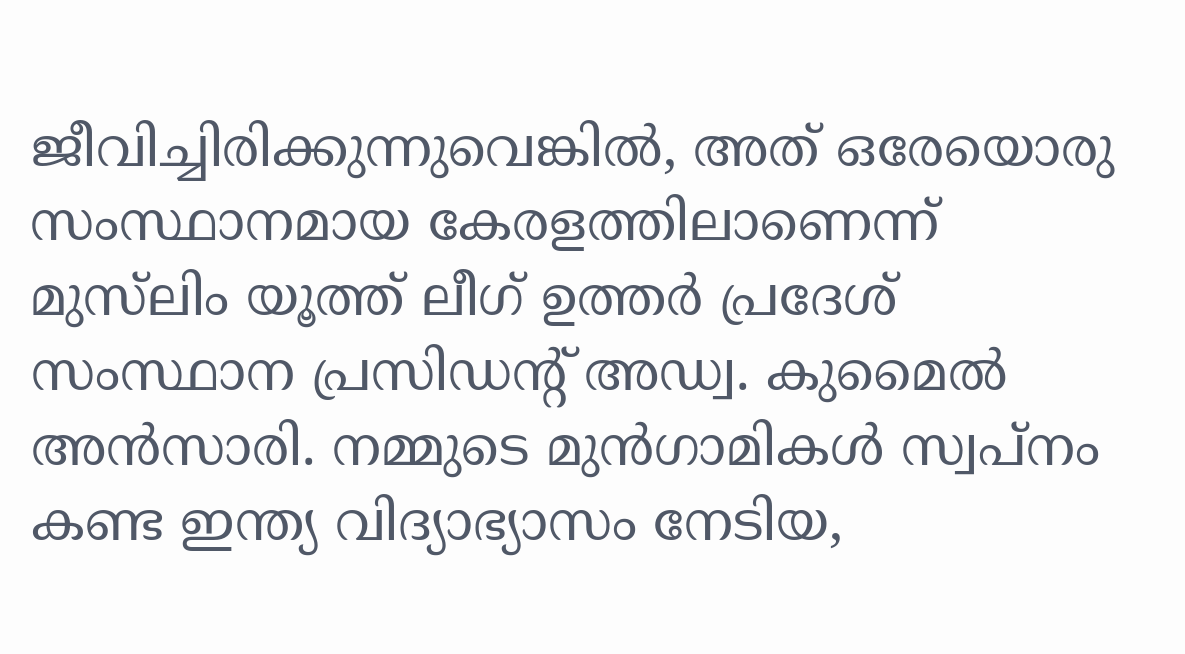ജീവിച്ചിരിക്കുന്നുവെങ്കില്‍, അത് ഒരേയൊരു സംസ്ഥാനമായ കേരളത്തിലാണെന്ന് മുസ്‌ലിം യൂത്ത് ലീഗ് ഉത്തര്‍ പ്രദേശ് സംസ്ഥാന പ്രസിഡന്റ് അഡ്വ. കുമൈല്‍ അന്‍സാരി. നമ്മുടെ മുന്‍ഗാമികള്‍ സ്വപ്നം കണ്ട ഇന്ത്യ വിദ്യാഭ്യാസം നേടിയ,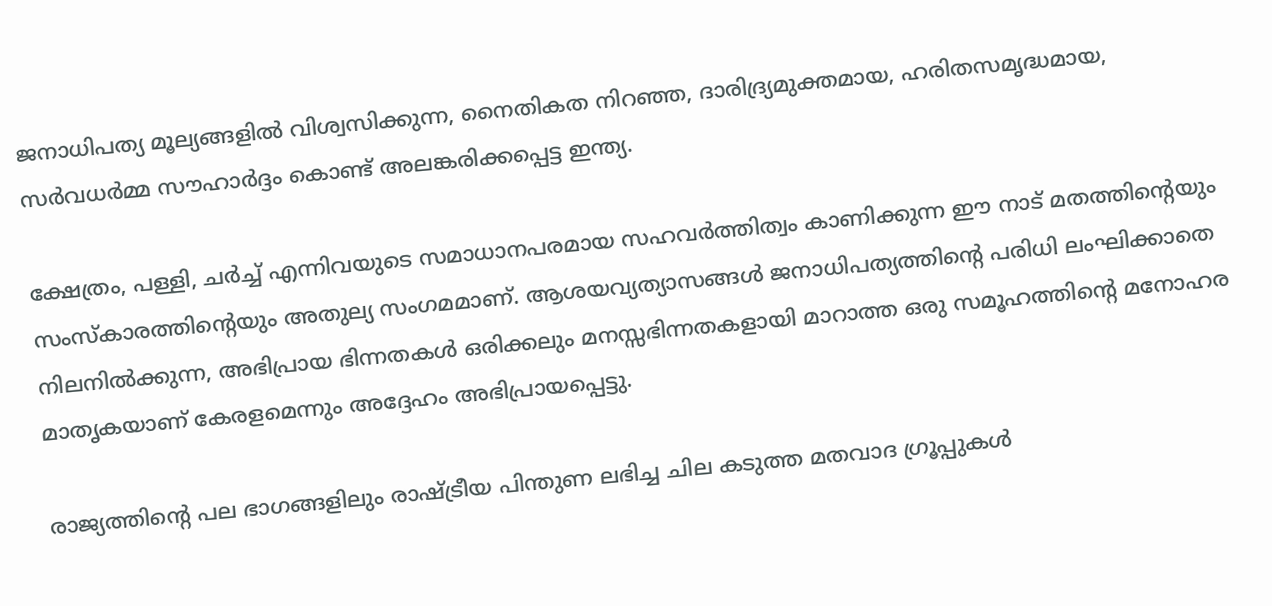ജനാധിപത്യ മൂല്യങ്ങളില്‍ വിശ്വസിക്കുന്ന, നൈതികത നിറഞ്ഞ, ദാരിദ്ര്യമുക്തമായ, ഹരിതസമൃദ്ധമായ, സര്‍വധര്‍മ്മ സൗഹാര്‍ദ്ദം കൊണ്ട് അലങ്കരിക്കപ്പെട്ട ഇന്ത്യ.

ക്ഷേത്രം, പള്ളി, ചര്‍ച്ച് എന്നിവയുടെ സമാധാനപരമായ സഹവര്‍ത്തിത്വം കാണിക്കുന്ന ഈ നാട് മതത്തിന്റെയും സംസ്‌കാരത്തിന്റെയും അതുല്യ സംഗമമാണ്. ആശയവ്യത്യാസങ്ങള്‍ ജനാധിപത്യത്തിന്റെ പരിധി ലംഘിക്കാതെ നിലനില്‍ക്കുന്ന, അഭിപ്രായ ഭിന്നതകള്‍ ഒരിക്കലും മനസ്സഭിന്നതകളായി മാറാത്ത ഒരു സമൂഹത്തിന്റെ മനോഹര മാതൃകയാണ് കേരളമെന്നും അദ്ദേഹം അഭിപ്രായപ്പെട്ടു.

രാജ്യത്തിന്റെ പല ഭാഗങ്ങളിലും രാഷ്ട്രീയ പിന്തുണ ലഭിച്ച ചില കടുത്ത മതവാദ ഗ്രൂപ്പുകള്‍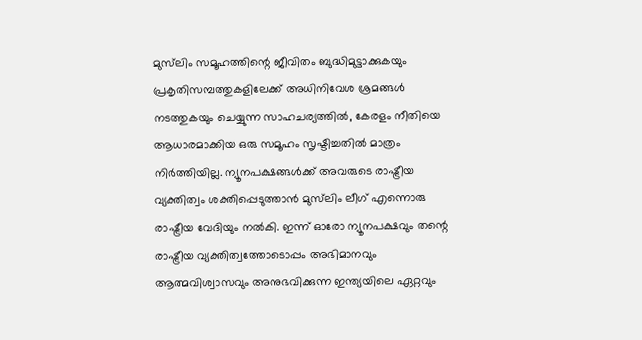മുസ്‌ലിം സമൂഹത്തിന്റെ ജീവിതം ബുദ്ധിമുട്ടാക്കുകയും പ്രകൃതിസമ്പത്തുകളിലേക്ക് അധിനിവേശ ശ്രമങ്ങള്‍ നടത്തുകയും ചെയ്യുന്ന സാഹചര്യത്തില്‍, കേരളം നീതിയെ ആധാരമാക്കിയ ഒരു സമൂഹം സൃഷ്ടിച്ചതില്‍ മാത്രം നിര്‍ത്തിയില്ല. ന്യൂനപക്ഷങ്ങള്‍ക്ക് അവരുടെ രാഷ്ട്രീയ വ്യക്തിത്വം ശക്തിപ്പെടുത്താന്‍ മുസ്‌ലിം ലീഗ് എന്നൊരു രാഷ്ട്രീയ വേദിയും നല്‍കി. ഇന്ന് ഓരോ ന്യൂനപക്ഷവും തന്റെ രാഷ്ട്രീയ വ്യക്തിത്വത്തോടൊപ്പം അഭിമാനവും ആത്മവിശ്വാസവും അനുഭവിക്കുന്ന ഇന്ത്യയിലെ ഏറ്റവും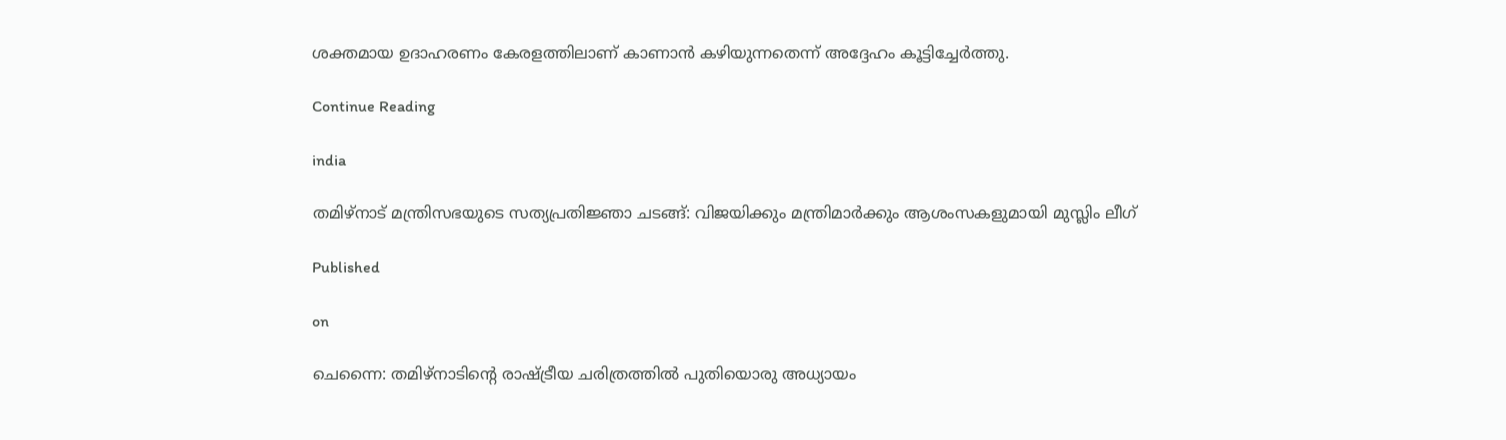ശക്തമായ ഉദാഹരണം കേരളത്തിലാണ് കാണാന്‍ കഴിയുന്നതെന്ന് അദ്ദേഹം കൂട്ടിച്ചേര്‍ത്തു.

Continue Reading

india

തമിഴ്നാട് മന്ത്രിസഭയുടെ സത്യപ്രതിജ്ഞാ ചടങ്ങ്: വിജയിക്കും മന്ത്രിമാര്‍ക്കും ആശംസകളുമായി മുസ്ലിം ലീഗ്

Published

on

ചെന്നൈ: തമിഴ്നാടിന്റെ രാഷ്ട്രീയ ചരിത്രത്തില്‍ പുതിയൊരു അധ്യായം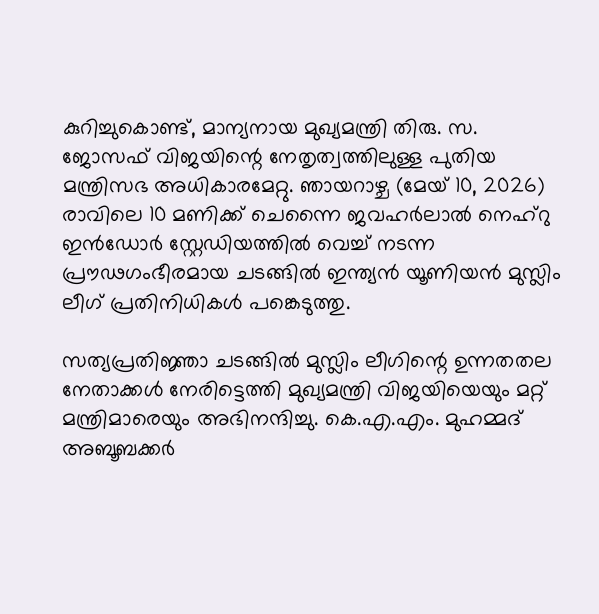കുറിച്ചുകൊണ്ട്, മാന്യനായ മുഖ്യമന്ത്രി തിരു. സ. ജോസഫ് വിജയിന്റെ നേതൃത്വത്തിലുള്ള പുതിയ മന്ത്രിസഭ അധികാരമേറ്റു. ഞായറാഴ്ച (മേയ് 10, 2026) രാവിലെ 10 മണിക്ക് ചെന്നൈ ജവഹര്‍ലാല്‍ നെഹ്റു ഇന്‍ഡോര്‍ സ്റ്റേഡിയത്തില്‍ വെച്ച് നടന്ന പ്രൗഢഗംഭീരമായ ചടങ്ങില്‍ ഇന്ത്യന്‍ യൂണിയന്‍ മുസ്ലിം ലീഗ് പ്രതിനിധികള്‍ പങ്കെടുത്തു.

സത്യപ്രതിജ്ഞാ ചടങ്ങില്‍ മുസ്ലിം ലീഗിന്റെ ഉന്നതതല നേതാക്കള്‍ നേരിട്ടെത്തി മുഖ്യമന്ത്രി വിജയിയെയും മറ്റ് മന്ത്രിമാരെയും അഭിനന്ദിച്ചു. കെ.എ.എം. മുഹമ്മദ് അബൂബക്കര്‍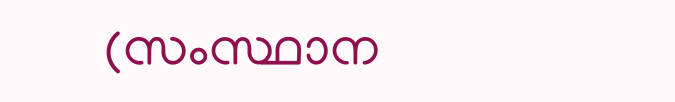(സംസ്ഥാന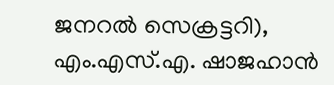ജനറല്‍ സെക്രട്ടറി), എം.എസ്.എ. ഷാജഹാന്‍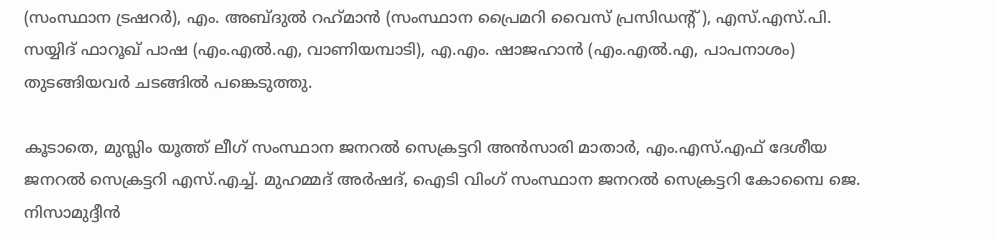(സംസ്ഥാന ട്രഷറര്‍), എം. അബ്ദുല്‍ റഹ്‌മാന്‍ (സംസ്ഥാന പ്രൈമറി വൈസ് പ്രസിഡന്റ്), എസ്.എസ്.പി. സയ്യിദ് ഫാറൂഖ് പാഷ (എം.എല്‍.എ, വാണിയമ്പാടി), എ.എം. ഷാജഹാന്‍ (എം.എല്‍.എ, പാപനാശം) തുടങ്ങിയവര്‍ ചടങ്ങില്‍ പങ്കെടുത്തു.

കൂടാതെ, മുസ്ലിം യൂത്ത് ലീഗ് സംസ്ഥാന ജനറല്‍ സെക്രട്ടറി അന്‍സാരി മാതാര്‍, എം.എസ്.എഫ് ദേശീയ ജനറല്‍ സെക്രട്ടറി എസ്.എച്ച്. മുഹമ്മദ് അര്‍ഷദ്, ഐടി വിംഗ് സംസ്ഥാന ജനറല്‍ സെക്രട്ടറി കോമ്പൈ ജെ. നിസാമുദ്ദീന്‍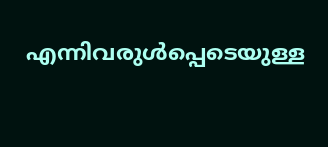എന്നിവരുള്‍പ്പെടെയുള്ള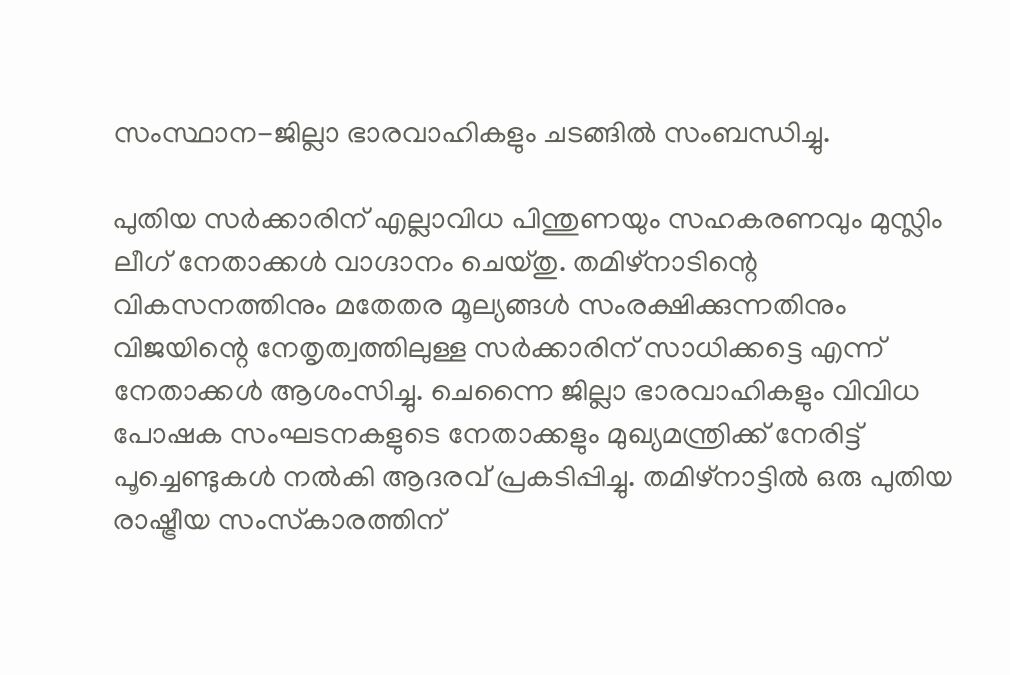സംസ്ഥാന-ജില്ലാ ഭാരവാഹികളും ചടങ്ങില്‍ സംബന്ധിച്ചു.

പുതിയ സര്‍ക്കാരിന് എല്ലാവിധ പിന്തുണയും സഹകരണവും മുസ്ലിം ലീഗ് നേതാക്കള്‍ വാഗ്ദാനം ചെയ്തു. തമിഴ്നാടിന്റെ വികസനത്തിനും മതേതര മൂല്യങ്ങള്‍ സംരക്ഷിക്കുന്നതിനും വിജയിന്റെ നേതൃത്വത്തിലുള്ള സര്‍ക്കാരിന് സാധിക്കട്ടെ എന്ന് നേതാക്കള്‍ ആശംസിച്ചു. ചെന്നൈ ജില്ലാ ഭാരവാഹികളും വിവിധ പോഷക സംഘടനകളുടെ നേതാക്കളും മുഖ്യമന്ത്രിക്ക് നേരിട്ട് പൂച്ചെണ്ടുകള്‍ നല്‍കി ആദരവ് പ്രകടിപ്പിച്ചു. തമിഴ്നാട്ടില്‍ ഒരു പുതിയ രാഷ്ട്രീയ സംസ്‌കാരത്തിന്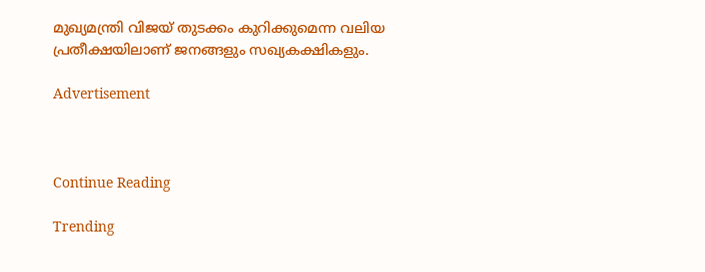മുഖ്യമന്ത്രി വിജയ് തുടക്കം കുറിക്കുമെന്ന വലിയ പ്രതീക്ഷയിലാണ് ജനങ്ങളും സഖ്യകക്ഷികളും.

Advertisement



Continue Reading

Trending